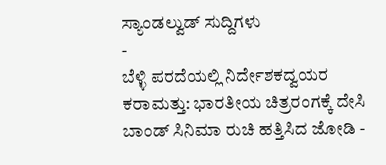ಸ್ಯಾಂಡಲ್ವುಡ್ ಸುದ್ದಿಗಳು
-
ಬೆಳ್ಳಿ ಪರದೆಯಲ್ಲಿ ನಿರ್ದೇಶಕದ್ವಯರ ಕರಾಮತ್ತು: ಭಾರತೀಯ ಚಿತ್ರರಂಗಕ್ಕೆ ದೇಸಿ ಬಾಂಡ್ ಸಿನಿಮಾ ರುಚಿ ಹತ್ತಿಸಿದ ಜೋಡಿ -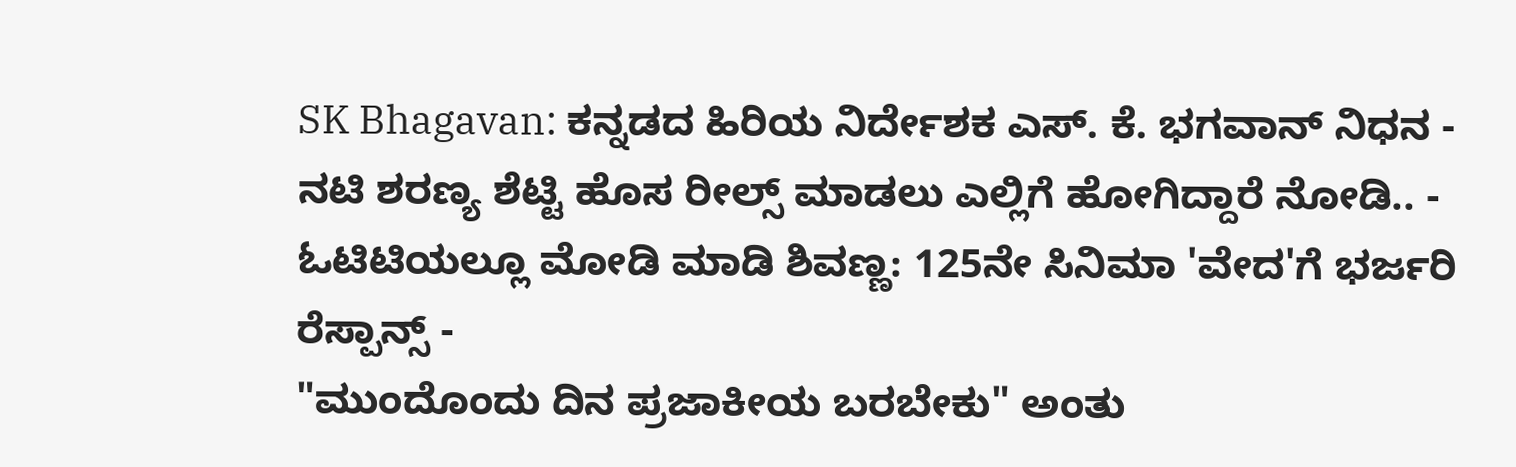SK Bhagavan: ಕನ್ನಡದ ಹಿರಿಯ ನಿರ್ದೇಶಕ ಎಸ್. ಕೆ. ಭಗವಾನ್ ನಿಧನ -
ನಟಿ ಶರಣ್ಯ ಶೆಟ್ಟಿ ಹೊಸ ರೀಲ್ಸ್ ಮಾಡಲು ಎಲ್ಲಿಗೆ ಹೋಗಿದ್ದಾರೆ ನೋಡಿ.. -
ಓಟಿಟಿಯಲ್ಲೂ ಮೋಡಿ ಮಾಡಿ ಶಿವಣ್ಣ: 125ನೇ ಸಿನಿಮಾ 'ವೇದ'ಗೆ ಭರ್ಜರಿ ರೆಸ್ಪಾನ್ಸ್ -
"ಮುಂದೊಂದು ದಿನ ಪ್ರಜಾಕೀಯ ಬರಬೇಕು" ಅಂತು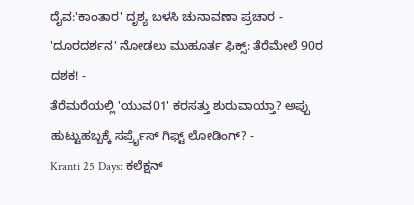ದೈವ:'ಕಾಂತಾರ' ದೃಶ್ಯ ಬಳಸಿ ಚುನಾವಣಾ ಪ್ರಚಾರ -
'ದೂರದರ್ಶನ' ನೋಡಲು ಮುಹೂರ್ತ ಫಿಕ್ಸ್: ತೆರೆಮೇಲೆ 90ರ ದಶಕ! -
ತೆರೆಮರೆಯಲ್ಲಿ 'ಯುವ01' ಕರಸತ್ತು ಶುರುವಾಯ್ತಾ? ಅಪ್ಪು ಹುಟ್ಟುಹಬ್ಬಕ್ಕೆ ಸರ್ಪ್ರೈಸ್ ಗಿಫ್ಟ್ ಲೋಡಿಂಗ್? -
Kranti 25 Days: ಕಲೆಕ್ಷನ್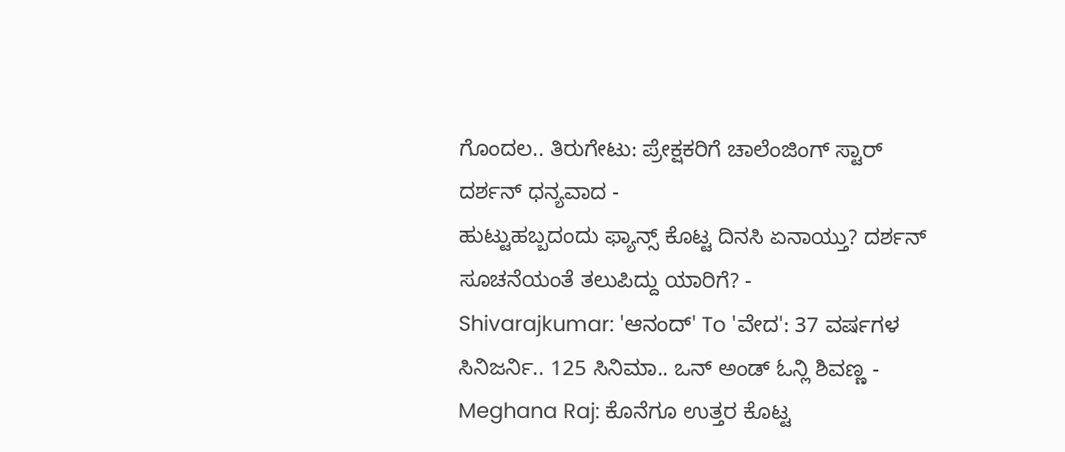ಗೊಂದಲ.. ತಿರುಗೇಟು: ಪ್ರೇಕ್ಷಕರಿಗೆ ಚಾಲೆಂಜಿಂಗ್ ಸ್ಟಾರ್ ದರ್ಶನ್ ಧನ್ಯವಾದ -
ಹುಟ್ಟುಹಬ್ಬದಂದು ಫ್ಯಾನ್ಸ್ ಕೊಟ್ಟ ದಿನಸಿ ಏನಾಯ್ತು? ದರ್ಶನ್ ಸೂಚನೆಯಂತೆ ತಲುಪಿದ್ದು ಯಾರಿಗೆ? -
Shivarajkumar: 'ಆನಂದ್' To 'ವೇದ': 37 ವರ್ಷಗಳ ಸಿನಿಜರ್ನಿ.. 125 ಸಿನಿಮಾ.. ಒನ್ ಅಂಡ್ ಓನ್ಲಿ ಶಿವಣ್ಣ -
Meghana Raj: ಕೊನೆಗೂ ಉತ್ತರ ಕೊಟ್ಟ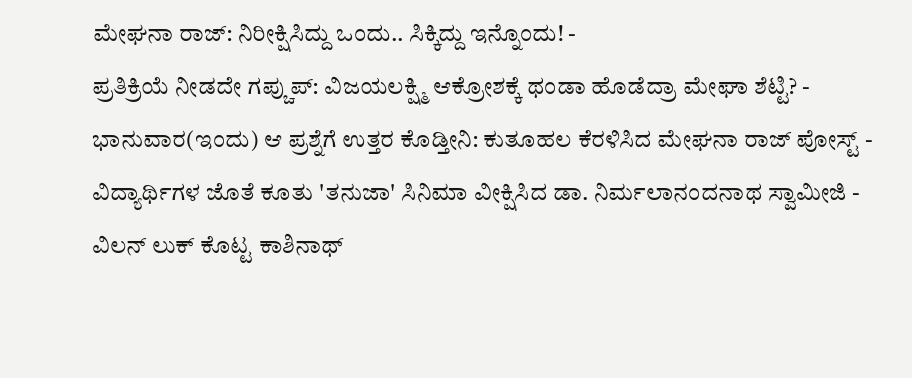ಮೇಘನಾ ರಾಜ್: ನಿರೀಕ್ಷಿಸಿದ್ದು ಒಂದು.. ಸಿಕ್ಕಿದ್ದು ಇನ್ನೊಂದು! -
ಪ್ರತಿಕ್ರಿಯೆ ನೀಡದೇ ಗಪ್ಚುಪ್: ವಿಜಯಲಕ್ಷ್ಮಿ ಆಕ್ರೋಶಕ್ಕೆ ಥಂಡಾ ಹೊಡೆದ್ರಾ ಮೇಘಾ ಶೆಟ್ಟಿ? -
ಭಾನುವಾರ(ಇಂದು) ಆ ಪ್ರಶ್ನೆಗೆ ಉತ್ತರ ಕೊಡ್ತೀನಿ: ಕುತೂಹಲ ಕೆರಳಿಸಿದ ಮೇಘನಾ ರಾಜ್ ಪೋಸ್ಟ್ -
ವಿದ್ಯಾರ್ಥಿಗಳ ಜೊತೆ ಕೂತು 'ತನುಜಾ' ಸಿನಿಮಾ ವೀಕ್ಷಿಸಿದ ಡಾ. ನಿರ್ಮಲಾನಂದನಾಥ ಸ್ವಾಮೀಜಿ -
ವಿಲನ್ ಲುಕ್ ಕೊಟ್ಟ ಕಾಶಿನಾಥ್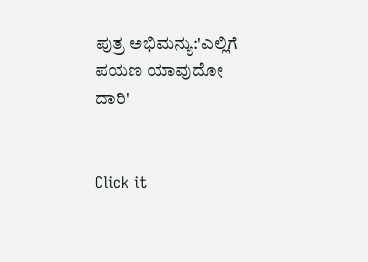ಪುತ್ರ ಅಭಿಮನ್ಯು:'ಎಲ್ಲಿಗೆ ಪಯಣ ಯಾವುದೋ ದಾರಿ'


Click it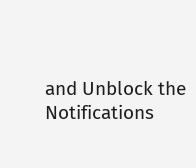and Unblock the Notifications